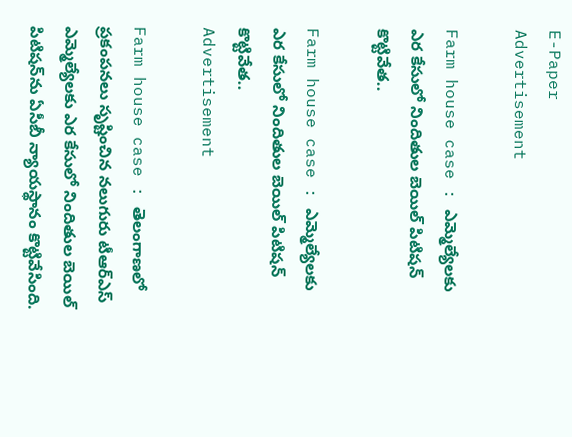E-Paper
Advertisement

Farm house case : ఎమ్మెల్యేలకు ఎర కేసులో నిందితుల బెయిల్‌ పిటిషన్‌ కొట్టివేత..

Farm house case : ఎమ్మెల్యేలకు ఎర కేసులో నిందితుల బెయిల్‌ పిటిషన్‌ కొట్టివేత..
Advertisement

Farm house case : తెలంగాణలో ప్రకంపనలు సృష్టించిన నలుగురు టీఆర్ఎస్ ఎమ్మెల్యేలకు ఎర కేసులో నిందితుల బెయిల్‌ పిటిషన్‌ను ఏసీబీ న్యాయస్థానం కొట్టివేసింది.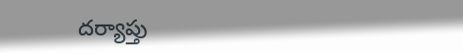దర్యాప్తు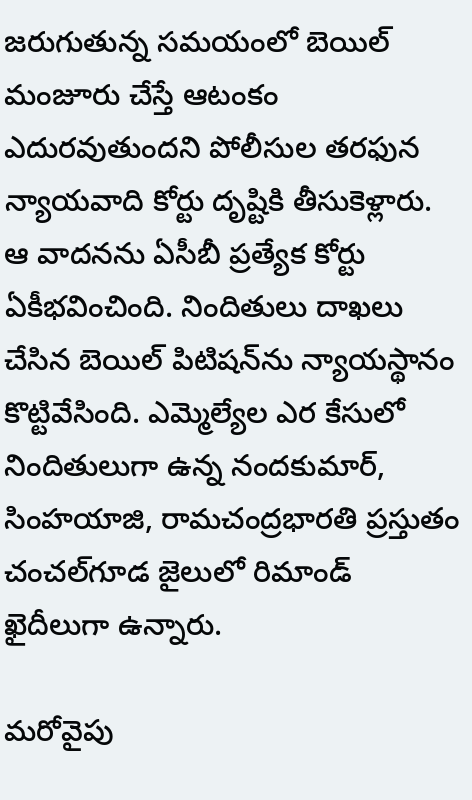జరుగుతున్న సమయంలో బెయిల్‌ మంజూరు చేస్తే ఆటంకం ఎదురవుతుందని పోలీసుల తరఫున న్యాయవాది కోర్టు దృష్టికి తీసుకెళ్లారు. ఆ వాదనను ఏసీబీ ప్రత్యేక కోర్టు ఏకీభవించింది. నిందితులు దాఖలు చేసిన బెయిల్‌ పిటిషన్‌ను న్యాయస్థానం కొట్టివేసింది. ఎమ్మెల్యేల ఎర కేసులో నిందితులుగా ఉన్న నందకుమార్‌, సింహయాజి, రామచంద్రభారతి ప్రస్తుతం చంచల్‌గూడ జైలులో రిమాండ్‌ ఖైదీలుగా ఉన్నారు.

మరోవైపు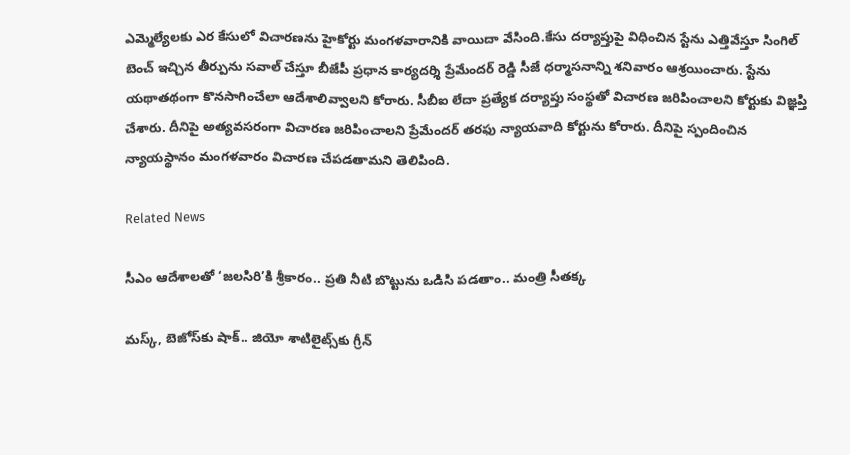ఎమ్మెల్యేలకు ఎర కేసులో విచారణను హైకోర్టు మంగళవారానికి వాయిదా వేసింది.కేసు దర్యాప్తుపై విధించిన స్టేను ఎత్తివేస్తూ సింగిల్‌ బెంచ్‌ ఇచ్చిన తీర్పును సవాల్‌ చేస్తూ బీజేపీ ప్రధాన కార్యదర్శి ప్రేమేందర్‌ రెడ్డి సీజే ధర్మాసనాన్ని శనివారం ఆశ్రయించారు. స్టేను యథాతథంగా కొనసాగించేలా ఆదేశాలివ్వాలని కోరారు. సీబీఐ లేదా ప్రత్యేక దర్యాప్తు సంస్థతో విచారణ జరిపించాలని కోర్టుకు విజ్ఞప్తి చేశారు. దీనిపై అత్యవసరంగా విచారణ జరిపించాలని ప్రేమేందర్ తరఫు న్యాయవాది కోర్టును కోరారు. దీనిపై స్పందించిన న్యాయస్థానం మంగళవారం విచారణ చేపడతామని తెలిపింది.

Related News

సీఎం ఆదేశాలతో ‘జలసిరి’కి శ్రీకారం.. ప్రతి నీటి బొట్టును ఒడిసి పడతాం.. మంత్రి సీతక్క

మస్క్, బెజోస్‌కు షాక్.. జియో శాటిలైట్స్‌కు గ్రీన్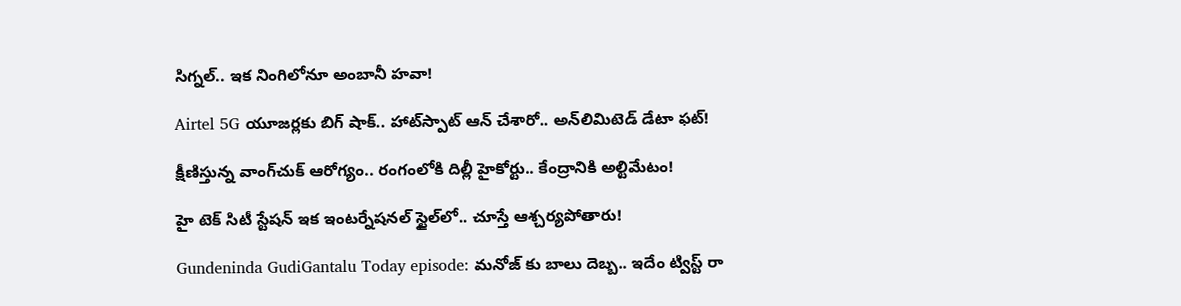సిగ్నల్.. ఇక నింగిలోనూ అంబానీ హవా!

Airtel 5G యూజర్లకు బిగ్ షాక్.. హాట్‌స్పాట్ ఆన్ చేశారో.. అన్‌లిమిటెడ్ డేటా ఫట్!

క్షీణిస్తున్న వాంగ్‌చుక్ ఆరోగ్యం.. రంగంలోకి దిల్లీ హైకోర్టు.. కేంద్రానికి అల్టిమేటం!

హై టెక్ సిటీ స్టేషన్ ఇక ఇంటర్నేషనల్ స్టైల్‌లో.. చూస్తే ఆశ్చర్యపోతారు!

Gundeninda GudiGantalu Today episode: మనోజ్ కు బాలు దెబ్బ.. ఇదేం ట్విస్ట్ రా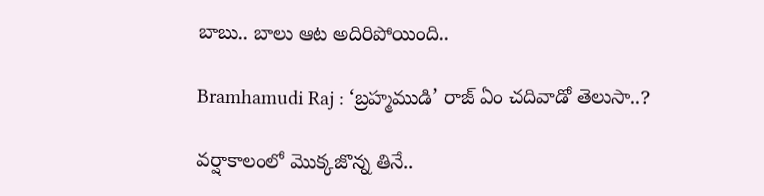బాబు.. బాలు ఆట అదిరిపోయింది..

Bramhamudi Raj : ‘బ్రహ్మముడి’ రాజ్ ఏం చదివాడో తెలుసా..?

వర్షాకాలంలో మొక్కజొన్న తినే..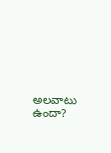అలవాటు ఉందా?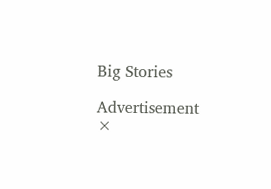Big Stories

Advertisement
×